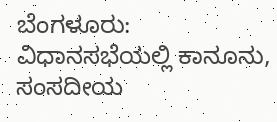ಬೆಂಗಳೂರು: ವಿಧಾನಸಭೆಯಲ್ಲಿ ಕಾನೂನು, ಸಂಸದೀಯ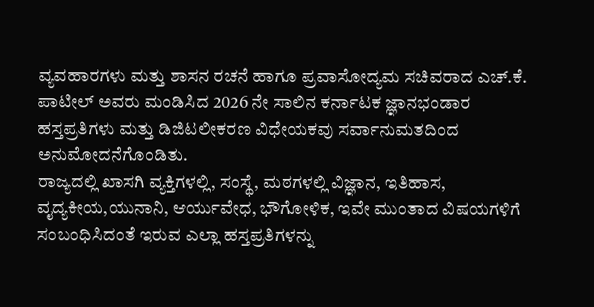ವ್ಯವಹಾರಗಳು ಮತ್ತು ಶಾಸನ ರಚನೆ ಹಾಗೂ ಪ್ರವಾಸೋದ್ಯಮ ಸಚಿವರಾದ ಎಚ್.ಕೆ. ಪಾಟೀಲ್ ಅವರು ಮಂಡಿಸಿದ 2026 ನೇ ಸಾಲಿನ ಕರ್ನಾಟಕ ಜ್ಞಾನಭಂಡಾರ ಹಸ್ತಪ್ರತಿಗಳು ಮತ್ತು ಡಿಜಿಟಲೀಕರಣ ವಿಧೇಯಕವು ಸರ್ವಾನುಮತದಿಂದ ಅನುಮೋದನೆಗೊಂಡಿತು.
ರಾಜ್ಯದಲ್ಲಿ ಖಾಸಗಿ ವ್ಯಕ್ತಿಗಳಲ್ಲಿ, ಸಂಸ್ಥೆ, ಮಠಗಳಲ್ಲಿ ವಿಜ್ಞಾನ, ಇತಿಹಾಸ, ವೖದ್ಯಕೀಯ,ಯುನಾನಿ, ಆರ್ಯುವೇಧ, ಭೌಗೋಳಿಕ, ಇವೇ ಮುಂತಾದ ವಿಷಯಗಳಿಗೆ ಸಂಬಂಧಿಸಿದಂತೆ ಇರುವ ಎಲ್ಲಾ ಹಸ್ತಪ್ರತಿಗಳನ್ನು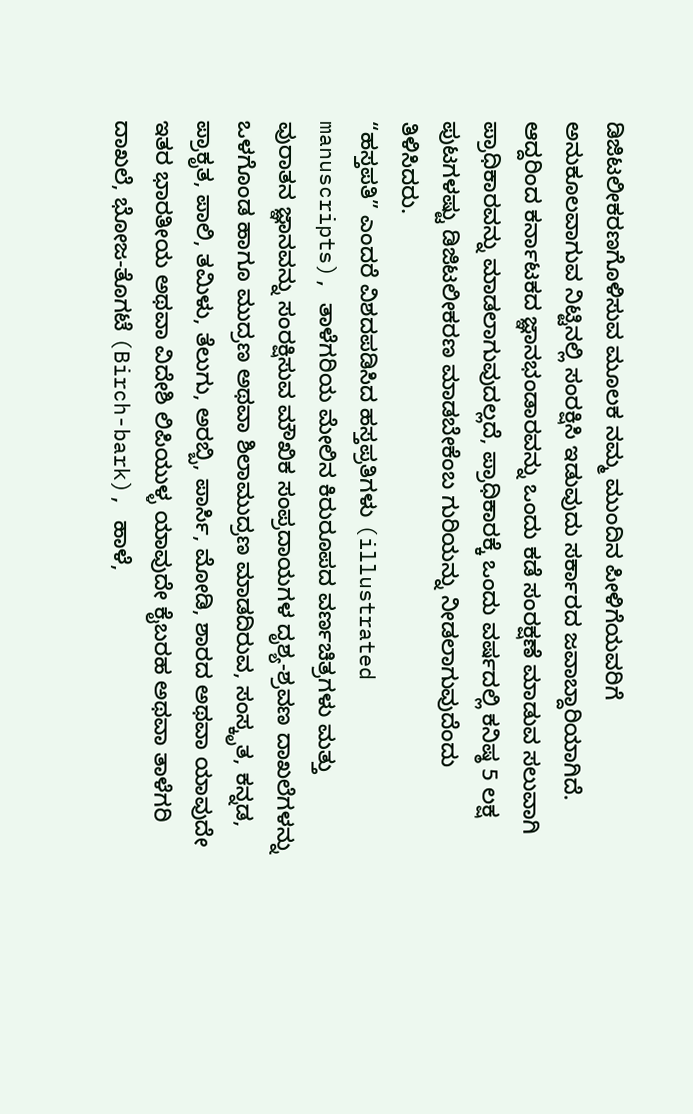ಡಿಜಿಟಲೀಕರಣಗೊಳಿಸುವ ಮೂಲಕ ನಮ್ಮ ಮುಂದಿನ ಪೀಳಿಗೆಯವರಿಗೆ ಅನುಕೂಲವಾಗುವ ನಿಟ್ಟಿನಲ್ಲಿ ಸಂರಕ್ಷಿಸಿ ಇಡುವುದು ಸರ್ಕಾರದ ಜವಾಬ್ದಾರಿಯಾಗಿದೆ.
ಆದ್ದರಿಂದ ಕರ್ನಾಟಕದ ಜ್ಞಾನಭಂಡಾರವನ್ನು ಒಂದು ಕಡೆ ಸಂರಕ್ಷಣೆ ಮಾಡುವ ಸಲುವಾಗಿ ಪ್ರಾಧಿಕಾರವನ್ನು ಮಾಡಲಾಗುವುದಲ್ಲದೆ, ಪ್ರಾಧಿಕಾರಕ್ಕೆ ಒಂದು ವರ್ಷದಲ್ಲಿ ಕನಿಷ್ಠ 5 ಲಕ್ಷ ಪುಟಗಳಷ್ಟು ಡಿಜಿಟಲೀಕರಣ ಮಾಡಬೇಕೆಂಬ ಗುರಿಯನ್ನು ನೀಡಲಾಗುವುದೆಂದು ತಿಳಿಸಿದರು.
“ಹಸ್ತಪತಿ” ಎಂದರೆ ವಿಶದಪಡಿಸಿದ ಹಸ್ತಪ್ರತಿಗಳು (illustrated manuscripts), ತಾಳೆಗರಿಯ ಮೇಲಿನ ಕಿರುರೂಪದ ವರ್ಣಚಿತ್ರಗಳು ಮತ್ತು ವುರಾತನ ಜ್ಞಾನವನ್ನು ಸಂರಕ್ಷಿಸುವ ಮೌಖಿಕ ಸಂಪ್ರದಾಯಗಳ ದೃಶ್ಯ-ಶ್ರವಣ ದಾಖಲೆಗಳನ್ನು ಒಳಗೊಂಡ ಹಾಗೂ ಮುದ್ರಣ ಅಥವಾ ಶಿಲಾಮುದ್ರಣ ಮಾಡದಿರುವ, ಸಂಸ್ಕೃತ, ಕನ್ನಡ, ಪ್ರಾಕೃತ, ಪಾಲಿ, ತಮಿಳು, ತೆಲುಗು, ಅರಬ್ಬಿ, ಪಾರ್ಸಿ, ಮೋಡಿ, ಶಾರದ ಅಥವಾ ಯಾವುದೇ ಇತರ ಭಾರತೀಯ ಅಥವಾ ವಿದೇಶಿ ಲಿಪಿಯುಳ್ಳ ಯಾವುದೇ ಕೈಬರಹ ಅಥವಾ ತಾಳೆಗರಿ ದಾಖಲೆ, ಭೋಜ-ತೊಗಟೆ (Birch-bark), ಹಾಳೆ,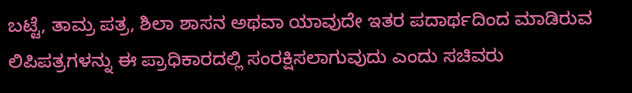ಬಟ್ಟೆ, ತಾಮ್ರ ಪತ್ರ, ಶಿಲಾ ಶಾಸನ ಅಥವಾ ಯಾವುದೇ ಇತರ ಪದಾರ್ಥದಿಂದ ಮಾಡಿರುವ ಲಿಪಿಪತ್ರಗಳನ್ನು ಈ ಪ್ರಾಧಿಕಾರದಲ್ಲಿ ಸಂರಕ್ಷಿಸಲಾಗುವುದು ಎಂದು ಸಚಿವರು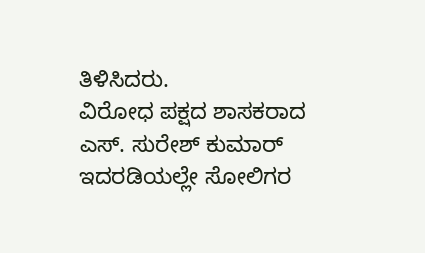ತಿಳಿಸಿದರು.
ವಿರೋಧ ಪಕ್ಷದ ಶಾಸಕರಾದ ಎಸ್. ಸುರೇಶ್ ಕುಮಾರ್ ಇದರಡಿಯಲ್ಲೇ ಸೋಲಿಗರ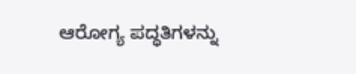ಆರೋಗ್ಯ ಪದ್ಧತಿಗಳನ್ನು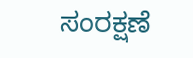ಸಂರಕ್ಷಣೆ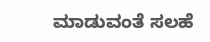ಮಾಡುವಂತೆ ಸಲಹೆ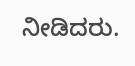ನೀಡಿದರು.